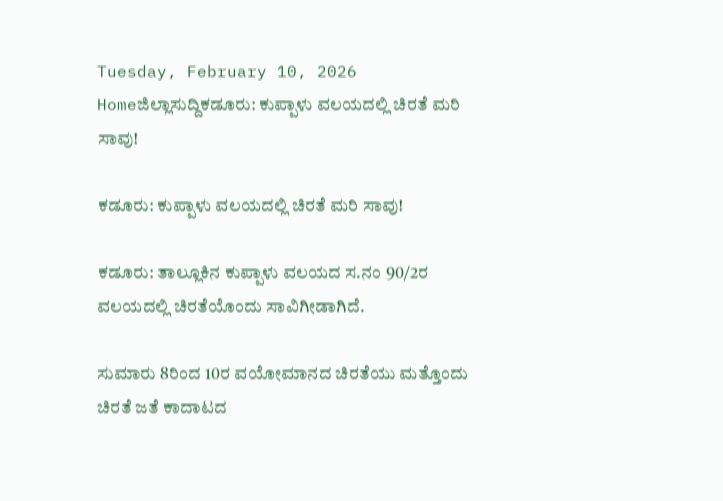Tuesday, February 10, 2026
Homeಜಿಲ್ಲಾಸುದ್ದಿಕಡೂರು: ಕುಪ್ಪಾಳು ವಲಯದಲ್ಲಿ ಚಿರತೆ ಮರಿ ಸಾವು!

ಕಡೂರು: ಕುಪ್ಪಾಳು ವಲಯದಲ್ಲಿ ಚಿರತೆ ಮರಿ ಸಾವು!

ಕಡೂರು: ತಾಲ್ಲೂಕಿನ ಕುಪ್ಪಾಳು ವಲಯದ ಸ.ನಂ 90/2ರ ವಲಯದಲ್ಲಿ ಚಿರತೆಯೊಂದು ಸಾವಿಗೀಡಾಗಿದೆ.

ಸುಮಾರು 8ರಿಂದ 10ರ ವಯೋಮಾನದ ಚಿರತೆಯು ಮತ್ತೊಂದು ಚಿರತೆ ಜತೆ ಕಾದಾಟದ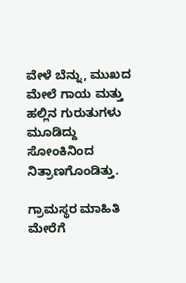ವೇಳೆ ಬೆನ್ನು, ಮುಖದ ಮೇಲೆ ಗಾಯ ಮತ್ತು ಹಲ್ಲಿನ ಗುರುತುಗಳು ಮೂಡಿದ್ದು ಸೋಂಕಿನಿಂದ ನಿತ್ರಾಣಗೊಂಡಿತ್ತು.

ಗ್ರಾಮಸ್ಥರ ಮಾಹಿತಿ ಮೇರೆಗೆ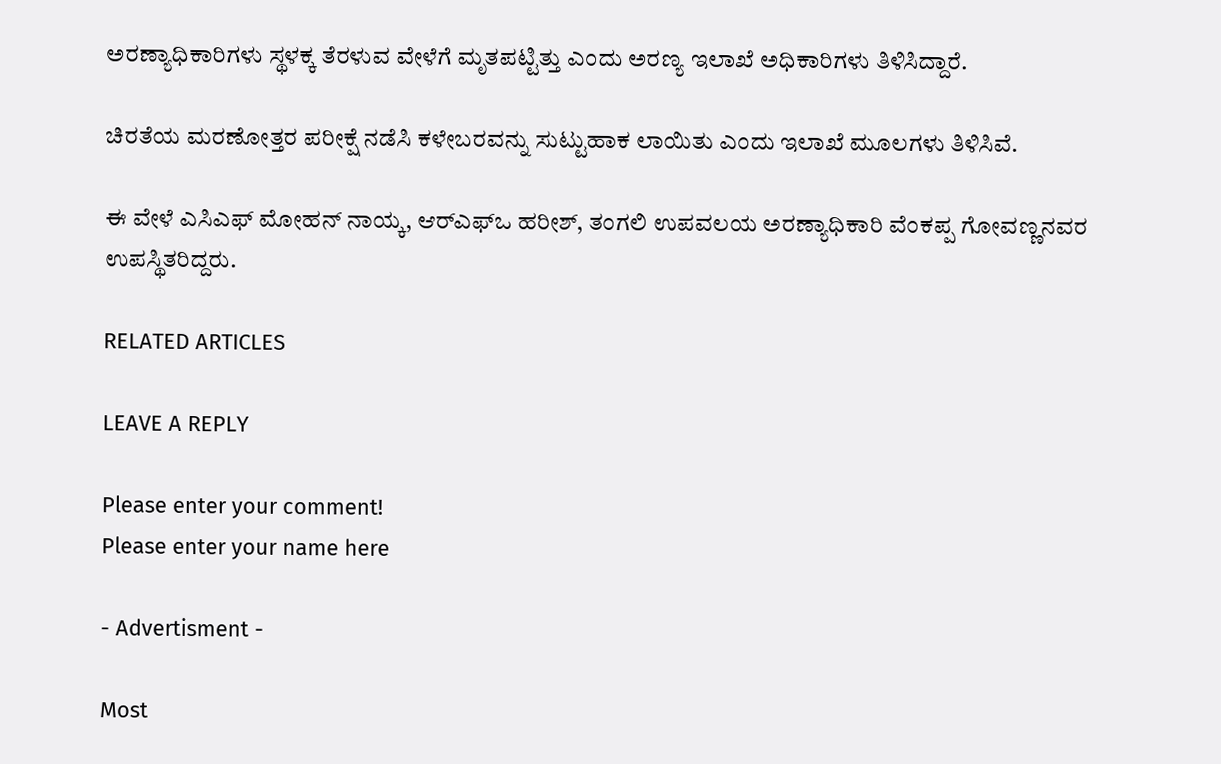ಅರಣ್ಯಾಧಿಕಾರಿಗಳು ಸ್ಥಳಕ್ಕ ತೆರಳುವ ವೇಳೆಗೆ ಮೃತಪಟ್ಟಿತ್ತು ಎಂದು ಅರಣ್ಯ ಇಲಾಖೆ ಅಧಿಕಾರಿಗಳು ತಿಳಿಸಿದ್ದಾರೆ.

ಚಿರತೆಯ ಮರಣೋತ್ತರ ಪರೀಕ್ಷೆ ನಡೆಸಿ ಕಳೇಬರವನ್ನು ಸುಟ್ಟುಹಾಕ ಲಾಯಿತು ಎಂದು ಇಲಾಖೆ ಮೂಲಗಳು ತಿಳಿಸಿವೆ.

ಈ ವೇಳೆ ಎಸಿಎಫ್‌ ಮೋಹನ್‌ ನಾಯ್ಕ, ಆರ್‌ಎಫ್‌ಒ ಹರೀಶ್‌, ತಂಗಲಿ ಉಪವಲಯ ಅರಣ್ಯಾಧಿಕಾರಿ ವೆಂಕಪ್ಪ ಗೋವಣ್ಣನವರ ಉಪಸ್ಥಿತರಿದ್ದರು.

RELATED ARTICLES

LEAVE A REPLY

Please enter your comment!
Please enter your name here

- Advertisment -

Most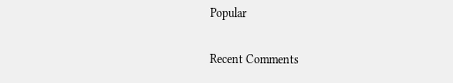Popular

Recent Comments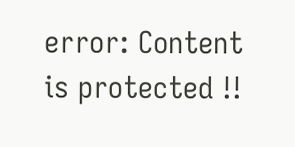error: Content is protected !!